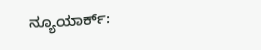ನ್ಯೂಯಾರ್ಕ್: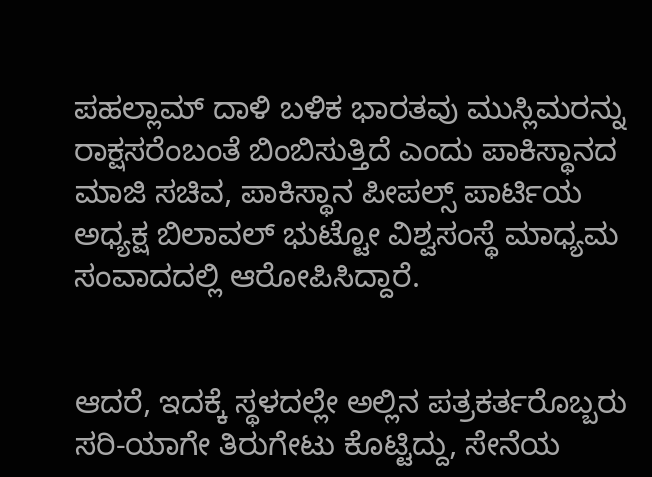ಪಹಲ್ಲಾಮ್ ದಾಳಿ ಬಳಿಕ ಭಾರತವು ಮುಸ್ಲಿಮರನ್ನು ರಾಕ್ಷಸರೆಂಬಂತೆ ಬಿಂಬಿಸುತ್ತಿದೆ ಎಂದು ಪಾಕಿಸ್ಥಾನದ ಮಾಜಿ ಸಚಿವ, ಪಾಕಿಸ್ಥಾನ ಪೀಪಲ್ಸ್ ಪಾರ್ಟಿಯ ಅಧ್ಯಕ್ಷ ಬಿಲಾವಲ್ ಭುಟ್ಟೋ ವಿಶ್ವಸಂಸ್ಥೆ ಮಾಧ್ಯಮ ಸಂವಾದದಲ್ಲಿ ಆರೋಪಿಸಿದ್ದಾರೆ.


ಆದರೆ, ಇದಕ್ಕೆ ಸ್ಥಳದಲ್ಲೇ ಅಲ್ಲಿನ ಪತ್ರಕರ್ತರೊಬ್ಬರು ಸರಿ-ಯಾಗೇ ತಿರುಗೇಟು ಕೊಟ್ಟಿದ್ದು, ಸೇನೆಯ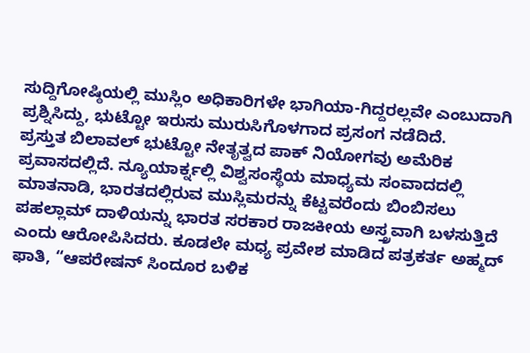ಸುದ್ದಿಗೋಷ್ಠಿಯಲ್ಲಿ ಮುಸ್ಲಿಂ ಅಧಿಕಾರಿಗಳೇ ಭಾಗಿಯಾ-ಗಿದ್ದರಲ್ಲವೇ ಎಂಬುದಾಗಿ ಪ್ರಶ್ನಿಸಿದ್ದು, ಭುಟ್ಟೋ ಇರುಸು ಮುರುಸಿಗೊಳಗಾದ ಪ್ರಸಂಗ ನಡೆದಿದೆ.
ಪ್ರಸ್ತುತ ಬಿಲಾವಲ್ ಭುಟ್ಟೋ ನೇತೃತ್ವದ ಪಾಕ್ ನಿಯೋಗವು ಅಮೆರಿಕ ಪ್ರವಾಸದಲ್ಲಿದೆ. ನ್ಯೂಯಾರ್ಕ್ನಲ್ಲಿ ವಿಶ್ವಸಂಸ್ಥೆಯ ಮಾಧ್ಯಮ ಸಂವಾದದಲ್ಲಿ ಮಾತನಾಡಿ, ಭಾರತದಲ್ಲಿರುವ ಮುಸ್ಲಿಮರನ್ನು ಕೆಟ್ಟವರೆಂದು ಬಿಂಬಿಸಲು ಪಹಲ್ಲಾಮ್ ದಾಳಿಯನ್ನು ಭಾರತ ಸರಕಾರ ರಾಜಕೀಯ ಅಸ್ತ್ರವಾಗಿ ಬಳಸುತ್ತಿದೆ ಎಂದು ಆರೋಪಿಸಿದರು. ಕೂಡಲೇ ಮಧ್ಯ ಪ್ರವೇಶ ಮಾಡಿದ ಪತ್ರಕರ್ತ ಅಹ್ಮದ್ ಫಾತಿ, “ಆಪರೇಷನ್ ಸಿಂದೂರ ಬಳಿಕ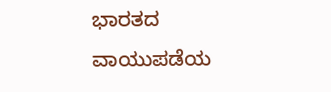ಭಾರತದ ವಾಯುಪಡೆಯ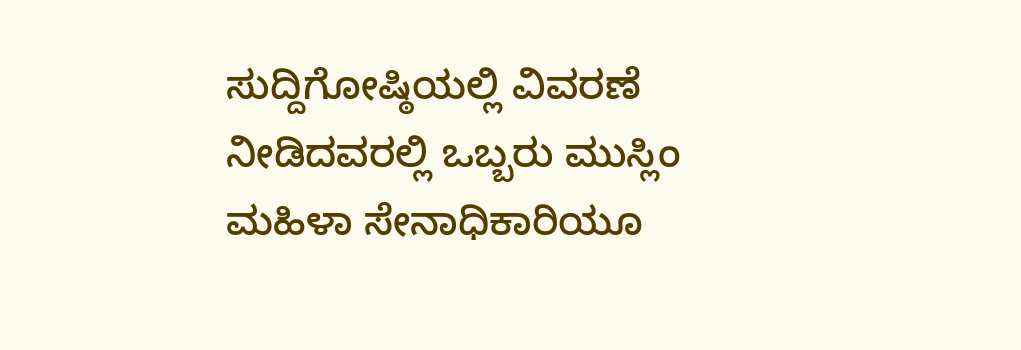ಸುದ್ದಿಗೋಷ್ಠಿಯಲ್ಲಿ ವಿವರಣೆ ನೀಡಿದವರಲ್ಲಿ ಒಬ್ಬರು ಮುಸ್ಲಿಂ ಮಹಿಳಾ ಸೇನಾಧಿಕಾರಿಯೂ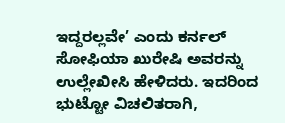ಇದ್ದರಲ್ಲವೇ’ ಎಂದು ಕರ್ನಲ್ ಸೋಫಿಯಾ ಖುರೇಷಿ ಅವರನ್ನು ಉಲ್ಲೇಖೀಸಿ ಹೇಳಿದರು. ಇದರಿಂದ ಭುಟ್ಟೋ ವಿಚಲಿತರಾಗಿ,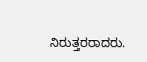ನಿರುತ್ತರರಾದರು.